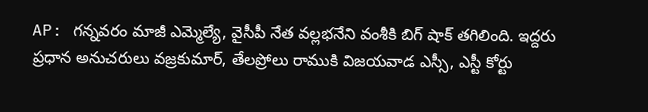AP: గన్నవరం మాజీ ఎమ్మెల్యే, వైసీపీ నేత వల్లభనేని వంశీకి బిగ్ షాక్ తగిలింది. ఇద్దరు ప్రధాన అనుచరులు వజ్రకుమార్, తేలప్రోలు రాముకి విజయవాడ ఎస్సీ, ఎస్టీ కోర్టు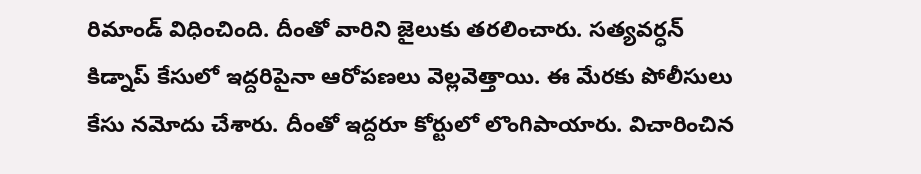రిమాండ్ విధించింది. దీంతో వారిని జైలుకు తరలించారు. సత్యవర్ధన్ కిడ్నాప్ కేసులో ఇద్దరిపైనా ఆరోపణలు వెల్లవెత్తాయి. ఈ మేరకు పోలీసులు కేసు నమోదు చేశారు. దీంతో ఇద్దరూ కోర్టులో లొంగిపాయారు. విచారించిన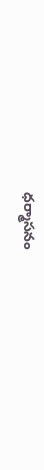ధర్మాసనం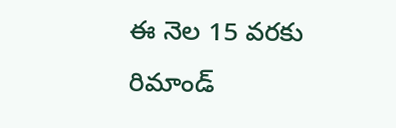ఈ నెల 15 వరకు రిమాండ్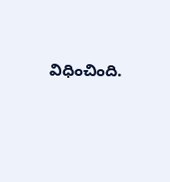విధించింది.